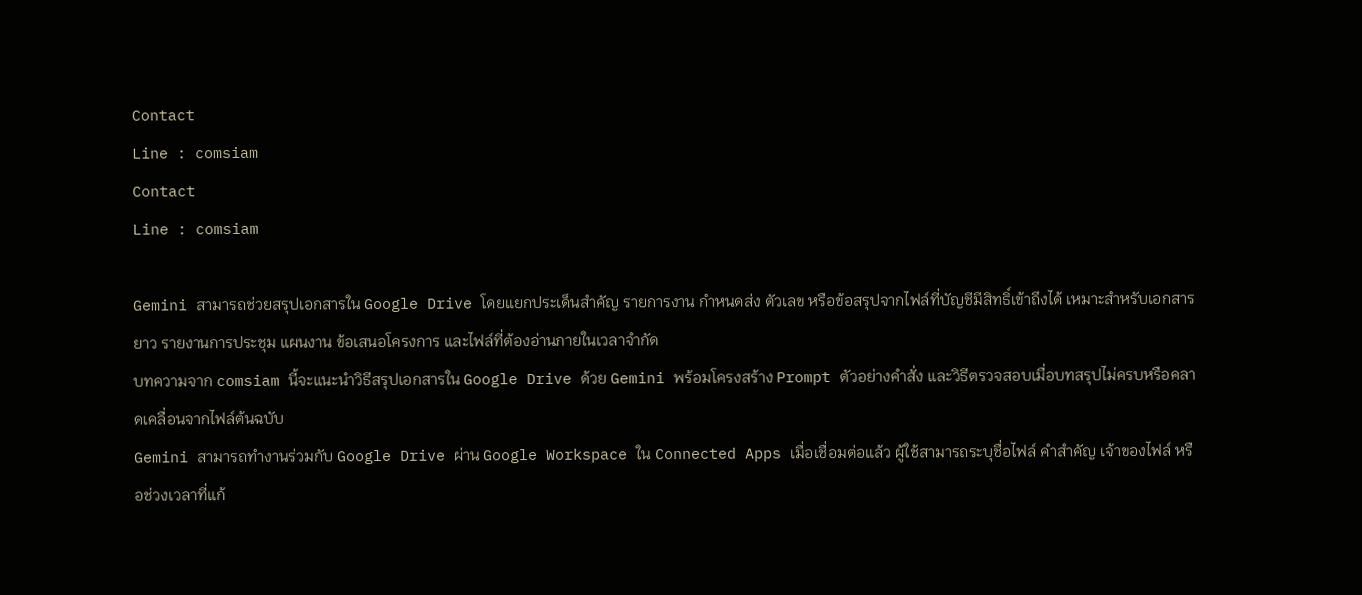Contact
Line : comsiam
Contact
Line : comsiam

Gemini สามารถช่วยสรุปเอกสารใน Google Drive โดยแยกประเด็นสำคัญ รายการงาน กำหนดส่ง ตัวเลข หรือข้อสรุปจากไฟล์ที่บัญชีมีสิทธิ์เข้าถึงได้ เหมาะสำหรับเอกสารยาว รายงานการประชุม แผนงาน ข้อเสนอโครงการ และไฟล์ที่ต้องอ่านภายในเวลาจำกัด
บทความจาก comsiam นี้จะแนะนำวิธีสรุปเอกสารใน Google Drive ด้วย Gemini พร้อมโครงสร้าง Prompt ตัวอย่างคำสั่ง และวิธีตรวจสอบเมื่อบทสรุปไม่ครบหรือคลาดเคลื่อนจากไฟล์ต้นฉบับ
Gemini สามารถทำงานร่วมกับ Google Drive ผ่าน Google Workspace ใน Connected Apps เมื่อเชื่อมต่อแล้ว ผู้ใช้สามารถระบุชื่อไฟล์ คำสำคัญ เจ้าของไฟล์ หรือช่วงเวลาที่แก้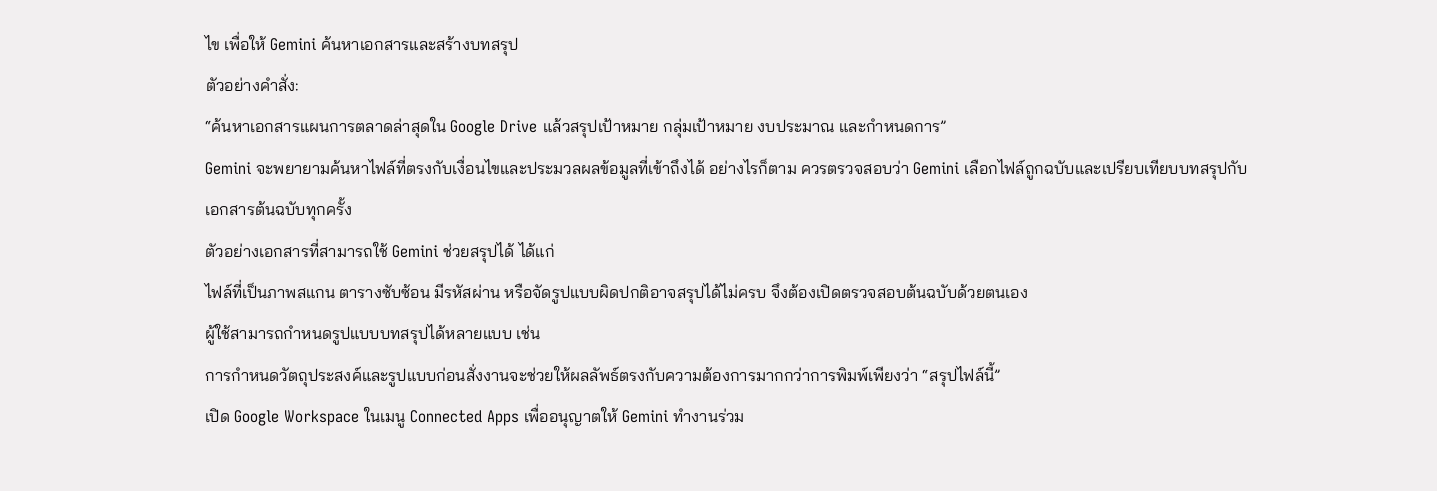ไข เพื่อให้ Gemini ค้นหาเอกสารและสร้างบทสรุป
ตัวอย่างคำสั่ง:
“ค้นหาเอกสารแผนการตลาดล่าสุดใน Google Drive แล้วสรุปเป้าหมาย กลุ่มเป้าหมาย งบประมาณ และกำหนดการ”
Gemini จะพยายามค้นหาไฟล์ที่ตรงกับเงื่อนไขและประมวลผลข้อมูลที่เข้าถึงได้ อย่างไรก็ตาม ควรตรวจสอบว่า Gemini เลือกไฟล์ถูกฉบับและเปรียบเทียบบทสรุปกับเอกสารต้นฉบับทุกครั้ง
ตัวอย่างเอกสารที่สามารถใช้ Gemini ช่วยสรุปได้ ได้แก่
ไฟล์ที่เป็นภาพสแกน ตารางซับซ้อน มีรหัสผ่าน หรือจัดรูปแบบผิดปกติอาจสรุปได้ไม่ครบ จึงต้องเปิดตรวจสอบต้นฉบับด้วยตนเอง
ผู้ใช้สามารถกำหนดรูปแบบบทสรุปได้หลายแบบ เช่น
การกำหนดวัตถุประสงค์และรูปแบบก่อนสั่งงานจะช่วยให้ผลลัพธ์ตรงกับความต้องการมากกว่าการพิมพ์เพียงว่า “สรุปไฟล์นี้”
เปิด Google Workspace ในเมนู Connected Apps เพื่ออนุญาตให้ Gemini ทำงานร่วม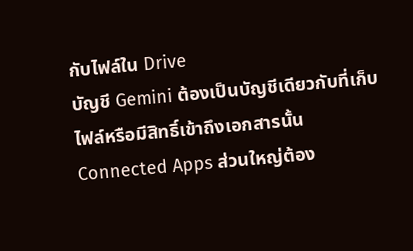กับไฟล์ใน Drive
บัญชี Gemini ต้องเป็นบัญชีเดียวกับที่เก็บไฟล์หรือมีสิทธิ์เข้าถึงเอกสารนั้น
Connected Apps ส่วนใหญ่ต้อง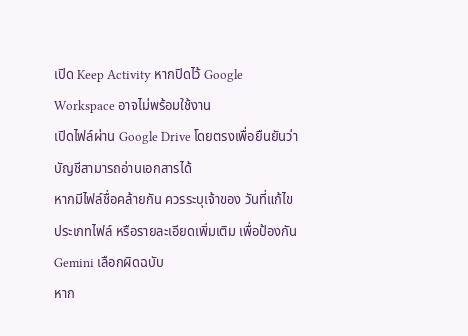เปิด Keep Activity หากปิดไว้ Google Workspace อาจไม่พร้อมใช้งาน
เปิดไฟล์ผ่าน Google Drive โดยตรงเพื่อยืนยันว่าบัญชีสามารถอ่านเอกสารได้
หากมีไฟล์ชื่อคล้ายกัน ควรระบุเจ้าของ วันที่แก้ไข ประเภทไฟล์ หรือรายละเอียดเพิ่มเติม เพื่อป้องกัน Gemini เลือกผิดฉบับ
หาก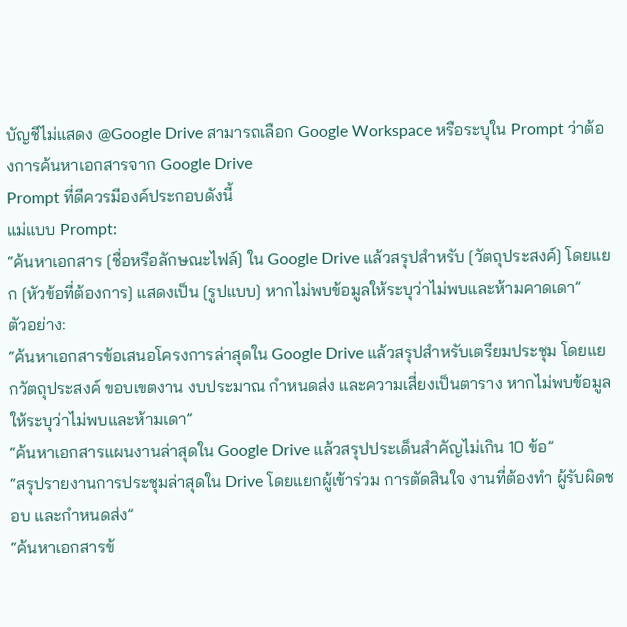บัญชีไม่แสดง @Google Drive สามารถเลือก Google Workspace หรือระบุใน Prompt ว่าต้องการค้นหาเอกสารจาก Google Drive
Prompt ที่ดีควรมีองค์ประกอบดังนี้
แม่แบบ Prompt:
“ค้นหาเอกสาร [ชื่อหรือลักษณะไฟล์] ใน Google Drive แล้วสรุปสำหรับ [วัตถุประสงค์] โดยแยก [หัวข้อที่ต้องการ] แสดงเป็น [รูปแบบ] หากไม่พบข้อมูลให้ระบุว่าไม่พบและห้ามคาดเดา”
ตัวอย่าง:
“ค้นหาเอกสารข้อเสนอโครงการล่าสุดใน Google Drive แล้วสรุปสำหรับเตรียมประชุม โดยแยกวัตถุประสงค์ ขอบเขตงาน งบประมาณ กำหนดส่ง และความเสี่ยงเป็นตาราง หากไม่พบข้อมูลให้ระบุว่าไม่พบและห้ามเดา”
“ค้นหาเอกสารแผนงานล่าสุดใน Google Drive แล้วสรุปประเด็นสำคัญไม่เกิน 10 ข้อ”
“สรุปรายงานการประชุมล่าสุดใน Drive โดยแยกผู้เข้าร่วม การตัดสินใจ งานที่ต้องทำ ผู้รับผิดชอบ และกำหนดส่ง”
“ค้นหาเอกสารข้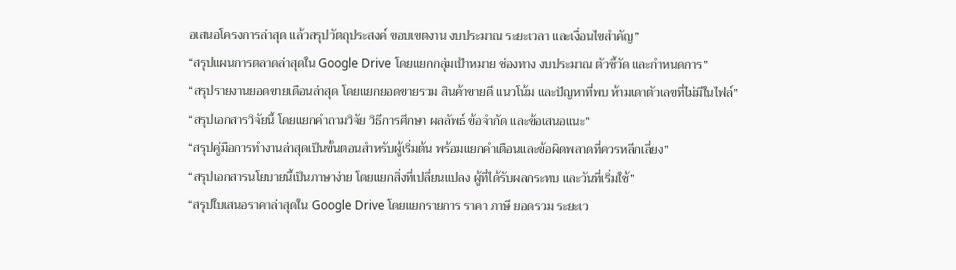อเสนอโครงการล่าสุด แล้วสรุปวัตถุประสงค์ ขอบเขตงาน งบประมาณ ระยะเวลา และเงื่อนไขสำคัญ”
“สรุปแผนการตลาดล่าสุดใน Google Drive โดยแยกกลุ่มเป้าหมาย ช่องทาง งบประมาณ ตัวชี้วัด และกำหนดการ”
“สรุปรายงานยอดขายเดือนล่าสุด โดยแยกยอดขายรวม สินค้าขายดี แนวโน้ม และปัญหาที่พบ ห้ามเดาตัวเลขที่ไม่มีในไฟล์”
“สรุปเอกสารวิจัยนี้ โดยแยกคำถามวิจัย วิธีการศึกษา ผลลัพธ์ ข้อจำกัด และข้อเสนอแนะ”
“สรุปคู่มือการทำงานล่าสุดเป็นขั้นตอนสำหรับผู้เริ่มต้น พร้อมแยกคำเตือนและข้อผิดพลาดที่ควรหลีกเลี่ยง”
“สรุปเอกสารนโยบายนี้เป็นภาษาง่าย โดยแยกสิ่งที่เปลี่ยนแปลง ผู้ที่ได้รับผลกระทบ และวันที่เริ่มใช้”
“สรุปใบเสนอราคาล่าสุดใน Google Drive โดยแยกรายการ ราคา ภาษี ยอดรวม ระยะเว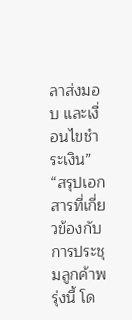ลาส่งมอบ และเงื่อนไขชำระเงิน”
“สรุปเอกสารที่เกี่ยวข้องกับการประชุมลูกค้าพรุ่งนี้ โด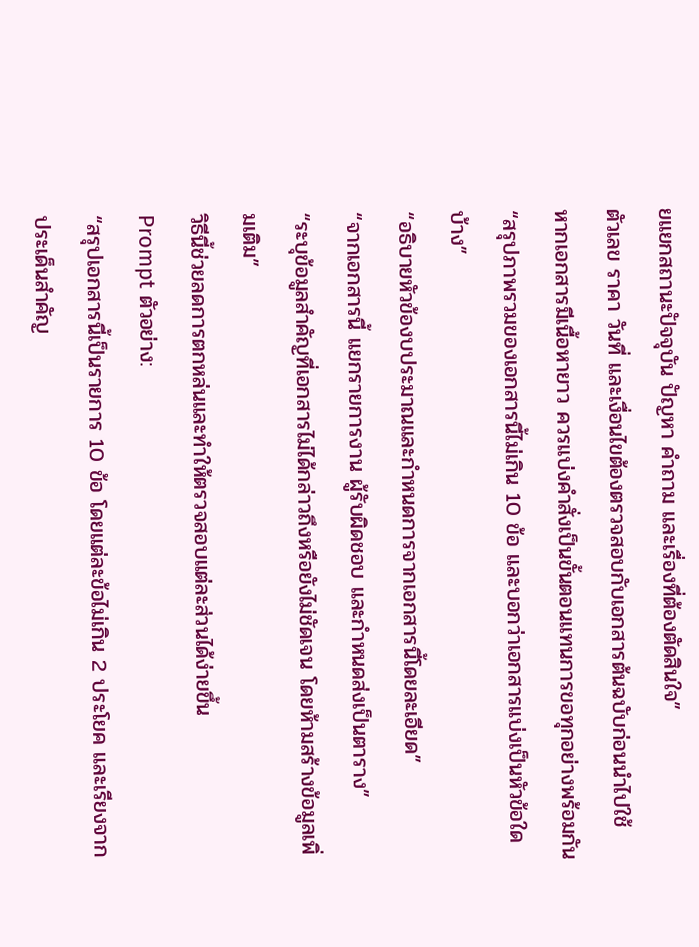ยแยกสถานะปัจจุบัน ปัญหา คำถาม และเรื่องที่ต้องตัดสินใจ”
ตัวเลข ราคา วันที่ และเงื่อนไขต้องตรวจสอบกับเอกสารต้นฉบับก่อนนำไปใช้
หากเอกสารมีเนื้อหายาว ควรแบ่งคำสั่งเป็นขั้นตอนแทนการขอทุกอย่างพร้อมกัน
“สรุปภาพรวมของเอกสารนี้ไม่เกิน 10 ข้อ และบอกว่าเอกสารแบ่งเป็นหัวข้อใดบ้าง”
“อธิบายหัวข้องบประมาณและกำหนดการจากเอกสารนี้โดยละเอียด”
“จากเอกสารนี้ แยกรายการงาน ผู้รับผิดชอบ และกำหนดส่งเป็นตาราง”
“ระบุข้อมูลสำคัญที่เอกสารไม่ได้กล่าวถึงหรือยังไม่ชัดเจน โดยห้ามสร้างข้อมูลเพิ่มเติม”
วิธีนี้ช่วยลดการตกหล่นและทำให้ตรวจสอบแต่ละส่วนได้ง่ายขึ้น
Prompt ตัวอย่าง:
“สรุปเอกสารนี้เป็นรายการ 10 ข้อ โดยแต่ละข้อไม่เกิน 2 ประโยค และเรียงจากประเด็นสำคัญ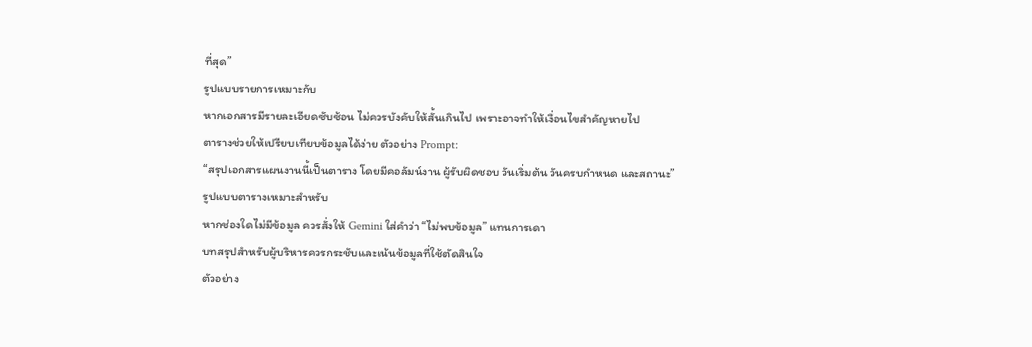ที่สุด”
รูปแบบรายการเหมาะกับ
หากเอกสารมีรายละเอียดซับซ้อน ไม่ควรบังคับให้สั้นเกินไป เพราะอาจทำให้เงื่อนไขสำคัญหายไป
ตารางช่วยให้เปรียบเทียบข้อมูลได้ง่าย ตัวอย่าง Prompt:
“สรุปเอกสารแผนงานนี้เป็นตาราง โดยมีคอลัมน์งาน ผู้รับผิดชอบ วันเริ่มต้น วันครบกำหนด และสถานะ”
รูปแบบตารางเหมาะสำหรับ
หากช่องใดไม่มีข้อมูล ควรสั่งให้ Gemini ใส่คำว่า “ไม่พบข้อมูล” แทนการเดา
บทสรุปสำหรับผู้บริหารควรกระชับและเน้นข้อมูลที่ใช้ตัดสินใจ
ตัวอย่าง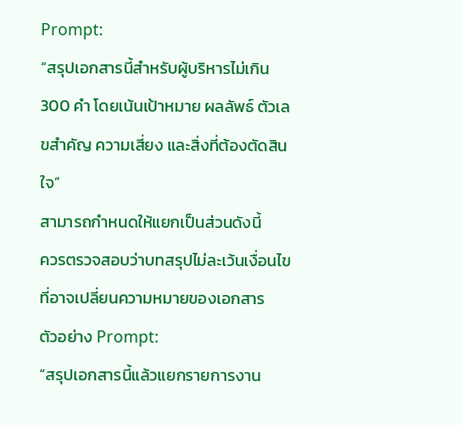Prompt:
“สรุปเอกสารนี้สำหรับผู้บริหารไม่เกิน 300 คำ โดยเน้นเป้าหมาย ผลลัพธ์ ตัวเลขสำคัญ ความเสี่ยง และสิ่งที่ต้องตัดสินใจ”
สามารถกำหนดให้แยกเป็นส่วนดังนี้
ควรตรวจสอบว่าบทสรุปไม่ละเว้นเงื่อนไขที่อาจเปลี่ยนความหมายของเอกสาร
ตัวอย่าง Prompt:
“สรุปเอกสารนี้แล้วแยกรายการงาน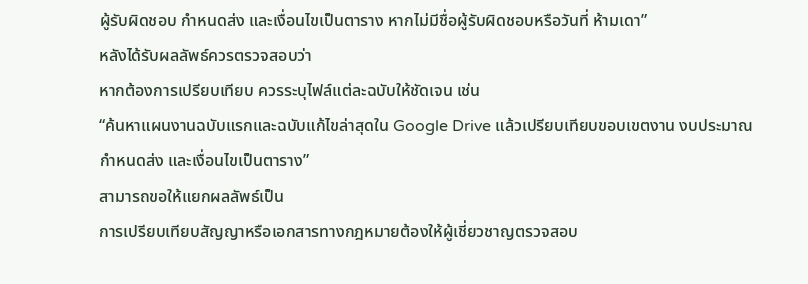ผู้รับผิดชอบ กำหนดส่ง และเงื่อนไขเป็นตาราง หากไม่มีชื่อผู้รับผิดชอบหรือวันที่ ห้ามเดา”
หลังได้รับผลลัพธ์ควรตรวจสอบว่า
หากต้องการเปรียบเทียบ ควรระบุไฟล์แต่ละฉบับให้ชัดเจน เช่น
“ค้นหาแผนงานฉบับแรกและฉบับแก้ไขล่าสุดใน Google Drive แล้วเปรียบเทียบขอบเขตงาน งบประมาณ กำหนดส่ง และเงื่อนไขเป็นตาราง”
สามารถขอให้แยกผลลัพธ์เป็น
การเปรียบเทียบสัญญาหรือเอกสารทางกฎหมายต้องให้ผู้เชี่ยวชาญตรวจสอบ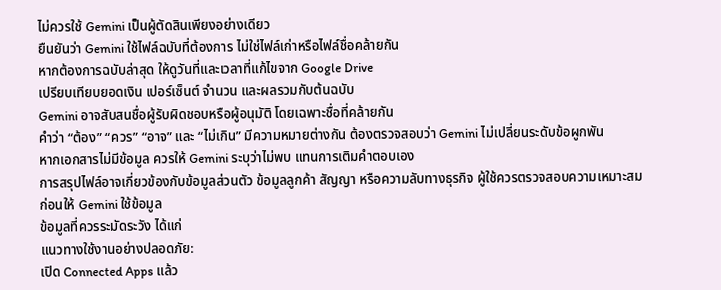ไม่ควรใช้ Gemini เป็นผู้ตัดสินเพียงอย่างเดียว
ยืนยันว่า Gemini ใช้ไฟล์ฉบับที่ต้องการ ไม่ใช่ไฟล์เก่าหรือไฟล์ชื่อคล้ายกัน
หากต้องการฉบับล่าสุด ให้ดูวันที่และเวลาที่แก้ไขจาก Google Drive
เปรียบเทียบยอดเงิน เปอร์เซ็นต์ จำนวน และผลรวมกับต้นฉบับ
Gemini อาจสับสนชื่อผู้รับผิดชอบหรือผู้อนุมัติ โดยเฉพาะชื่อที่คล้ายกัน
คำว่า “ต้อง” “ควร” “อาจ” และ “ไม่เกิน” มีความหมายต่างกัน ต้องตรวจสอบว่า Gemini ไม่เปลี่ยนระดับข้อผูกพัน
หากเอกสารไม่มีข้อมูล ควรให้ Gemini ระบุว่าไม่พบ แทนการเติมคำตอบเอง
การสรุปไฟล์อาจเกี่ยวข้องกับข้อมูลส่วนตัว ข้อมูลลูกค้า สัญญา หรือความลับทางธุรกิจ ผู้ใช้ควรตรวจสอบความเหมาะสมก่อนให้ Gemini ใช้ข้อมูล
ข้อมูลที่ควรระมัดระวัง ได้แก่
แนวทางใช้งานอย่างปลอดภัย:
เปิด Connected Apps แล้ว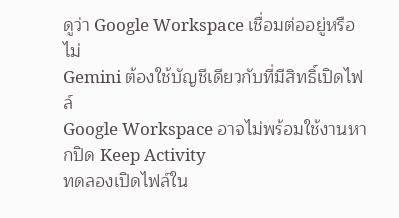ดูว่า Google Workspace เชื่อมต่ออยู่หรือไม่
Gemini ต้องใช้บัญชีเดียวกับที่มีสิทธิ์เปิดไฟล์
Google Workspace อาจไม่พร้อมใช้งานหากปิด Keep Activity
ทดลองเปิดไฟล์ใน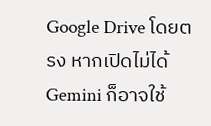Google Drive โดยตรง หากเปิดไม่ได้ Gemini ก็อาจใช้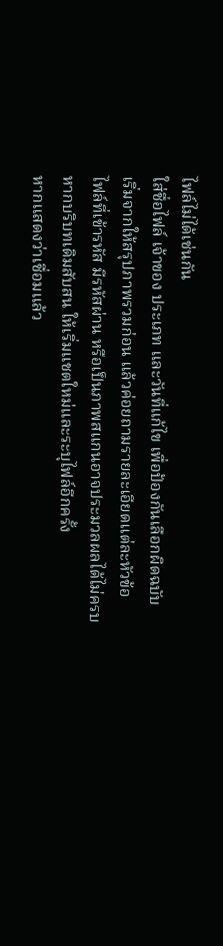ไฟล์ไม่ได้เช่นกัน
ใส่ชื่อไฟล์ เจ้าของ ประเภท และวันที่แก้ไข เพื่อป้องกันเลือกผิดฉบับ
เริ่มจากให้สรุปภาพรวมก่อน แล้วค่อยถามรายละเอียดแต่ละหัวข้อ
ไฟล์ที่เข้ารหัส มีรหัสผ่าน หรือเป็นภาพสแกนอาจประมวลผลได้ไม่ครบ
หากบริบทเดิมสับสน ให้เริ่มแชตใหม่และระบุไฟล์อีกครั้ง
หากแสดงว่าเชื่อมแล้ว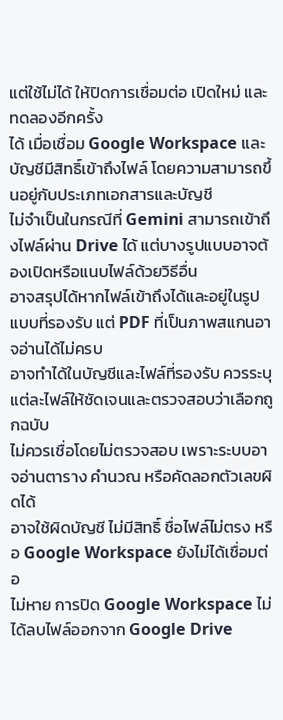แต่ใช้ไม่ได้ ให้ปิดการเชื่อมต่อ เปิดใหม่ และทดลองอีกครั้ง
ได้ เมื่อเชื่อม Google Workspace และบัญชีมีสิทธิ์เข้าถึงไฟล์ โดยความสามารถขึ้นอยู่กับประเภทเอกสารและบัญชี
ไม่จำเป็นในกรณีที่ Gemini สามารถเข้าถึงไฟล์ผ่าน Drive ได้ แต่บางรูปแบบอาจต้องเปิดหรือแนบไฟล์ด้วยวิธีอื่น
อาจสรุปได้หากไฟล์เข้าถึงได้และอยู่ในรูปแบบที่รองรับ แต่ PDF ที่เป็นภาพสแกนอาจอ่านได้ไม่ครบ
อาจทำได้ในบัญชีและไฟล์ที่รองรับ ควรระบุแต่ละไฟล์ให้ชัดเจนและตรวจสอบว่าเลือกถูกฉบับ
ไม่ควรเชื่อโดยไม่ตรวจสอบ เพราะระบบอาจอ่านตาราง คำนวณ หรือคัดลอกตัวเลขผิดได้
อาจใช้ผิดบัญชี ไม่มีสิทธิ์ ชื่อไฟล์ไม่ตรง หรือ Google Workspace ยังไม่ได้เชื่อมต่อ
ไม่หาย การปิด Google Workspace ไม่ได้ลบไฟล์ออกจาก Google Drive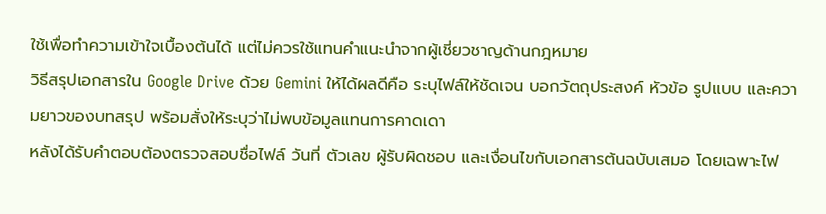ใช้เพื่อทำความเข้าใจเบื้องต้นได้ แต่ไม่ควรใช้แทนคำแนะนำจากผู้เชี่ยวชาญด้านกฎหมาย
วิธีสรุปเอกสารใน Google Drive ด้วย Gemini ให้ได้ผลดีคือ ระบุไฟล์ให้ชัดเจน บอกวัตถุประสงค์ หัวข้อ รูปแบบ และความยาวของบทสรุป พร้อมสั่งให้ระบุว่าไม่พบข้อมูลแทนการคาดเดา
หลังได้รับคำตอบต้องตรวจสอบชื่อไฟล์ วันที่ ตัวเลข ผู้รับผิดชอบ และเงื่อนไขกับเอกสารต้นฉบับเสมอ โดยเฉพาะไฟ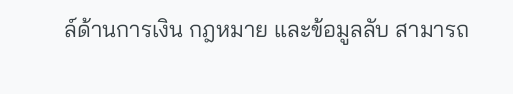ล์ด้านการเงิน กฎหมาย และข้อมูลลับ สามารถ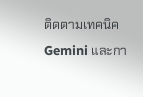ติดตามเทคนิค Gemini และกา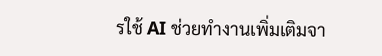รใช้ AI ช่วยทำงานเพิ่มเติมจา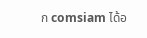ก comsiam ได้อ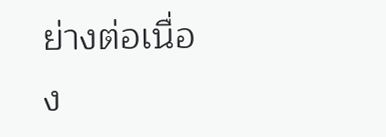ย่างต่อเนื่อง